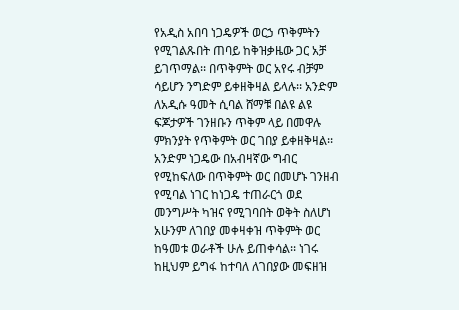የአዲስ አበባ ነጋዴዎች ወርኃ ጥቅምትን የሚገልጹበት ጠባይ ከቅዝቃዜው ጋር አቻ ይገጥማል፡፡ በጥቅምት ወር አየሩ ብቻም ሳይሆን ንግድም ይቀዘቅዛል ይላሉ፡፡ አንድም ለአዲሱ ዓመት ሲባል ሸማቹ በልዩ ልዩ ፍጆታዎች ገንዘቡን ጥቅም ላይ በመዋሉ ምክንያት የጥቅምት ወር ገበያ ይቀዘቅዛል፡፡
አንድም ነጋዴው በአብዛኛው ግብር የሚከፍለው በጥቅምት ወር በመሆኑ ገንዘብ የሚባል ነገር ከነጋዴ ተጠራርጎ ወደ መንግሥት ካዝና የሚገባበት ወቅት ስለሆነ አሁንም ለገበያ መቀዛቀዝ ጥቅምት ወር ከዓመቱ ወራቶች ሁሉ ይጠቀሳል፡፡ ነገሩ ከዚህም ይግፋ ከተባለ ለገበያው መፍዘዝ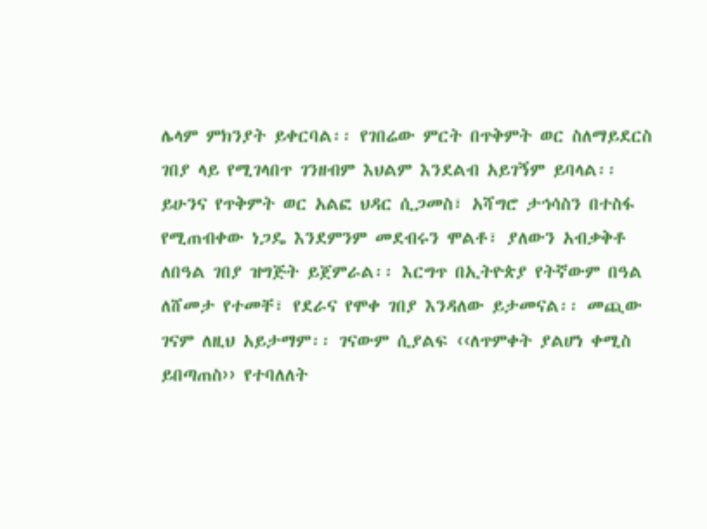ሌላም ምክንያት ይቀርባል፡፡ የገበሬው ምርት በጥቅምት ወር ስለማይደርስ ገበያ ላይ የሚገላበጥ ገንዘብም እህልም እንደልብ አይገኝም ይባላል፡፡
ይሁንና የጥቅምት ወር አልፎ ህዳር ሲጋመስ፣ አሻግሮ ታኅሳስን በተስፋ የሚጠብቀው ነጋዴ እንደምንም መደብሩን ሞልቶ፣ ያለውን አብቃቅቶ ለበዓል ገበያ ዝግጅት ይጀምራል፡፡ እርግጥ በኢትዮጵያ የትኛውም በዓል ለሸመታ የተመቸ፣ የደራና የሞቀ ገበያ እንዳለው ይታመናል፡፡ መጪው ገናም ለዚህ አይታማም፡፡ ገናውም ሲያልፍ ‹‹ለጥምቀት ያልሆነ ቀሚስ ይበጣጠስ›› የተባለለት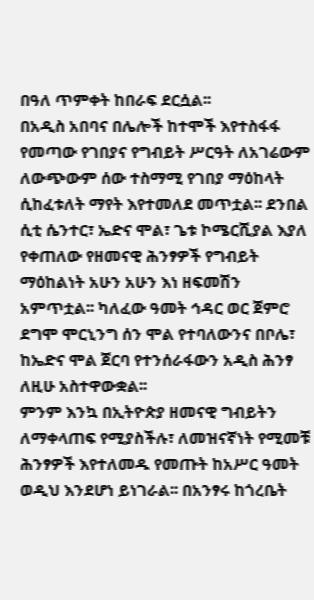በዓለ ጥምቀት ከበራፍ ደርሷል፡፡
በአዲስ አበባና በሌሎች ከተሞች እየተስፋፋ የመጣው የገበያና የግብይት ሥርዓት ለአገሬውም ለውጭውም ሰው ተስማሚ የገበያ ማዕከላት ሲከፈቱለት ማየት እየተመለደ መጥቷል፡፡ ደንበል ሲቲ ሴንተር፣ ኤድና ሞል፣ ጌቱ ኮሜርሺያል እያለ የቀጠለው የዘመናዊ ሕንፃዎች የግብይት ማዕከልነት አሁን አሁን እነ ዘፍመሽን አምጥቷል፡፡ ካለፈው ዓመት ኅዳር ወር ጀምሮ ደግሞ ሞርኒንግ ሰን ሞል የተባለውንና በቦሌ፣ ከኤድና ሞል ጀርባ የተንሰራፋውን አዲስ ሕንፃ ለዚሁ አስተዋውቋል፡፡
ምንም እንኳ በኢትዮጵያ ዘመናዊ ግብይትን ለማቀላጠፍ የሚያስችሉ፣ ለመዝናኛነት የሚመቹ ሕንፃዎች እየተለመዱ የመጡት ከአሥር ዓመት ወዲህ እንደሆነ ይነገራል፡፡ በአንፃሩ ከጎረቤት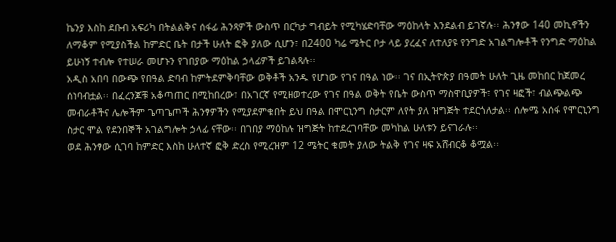ኬንያ እስከ ደቡብ አፍሪካ በትልልቅና ሰፋፊ ሕንጻዎች ውስጥ በርካታ ግብይት የሚካሄድባቸው ማዕከላት እንደልብ ይገኛሉ፡፡ ሕንፃው 140 መኪኖችን ለማቆም የሚያስችል ከምድር ቤት በታች ሁለት ፎቅ ያለው ሲሆን፣ በ2400 ካሬ ሜትር ቦታ ላይ ያረፈና ለተለያዩ የንግድ አገልግሎቶች የንግድ ማዕከል ይሁነኝ ተብሎ የተሠራ መሆኑን የገበያው ማዕከል ኃላፊዎች ይገልጻሉ፡፡
አዲስ አበባ በውጭ የበዓል ድባብ ከምትደምቅባቸው ወቅቶች አንዱ የሆነው የገና በዓል ነው፡፡ ገና በኢትዮጵያ በዓመት ሁለት ጊዜ መከበር ከጀመረ ሰነባብቷል፡፡ በፈረንጆቹ አቆጣጠር በሚከበረው፣ በአገርኛ የሚዘወተረው የገና በዓል ወቅት የቤት ውስጥ ማስዋቢያዎች፣ የገና ዛፎች፣ ብልጭልጭ መብራቶችና ሌሎችም ጌጣጌጦች ሕንፃዎችን የሚያደምቁበት ይህ በዓል በሞርኒንግ ስታርም ለየት ያለ ዝግጅት ተደርጎለታል፡፡ ሰሎሜ አሰፋ የሞርኒንግ ስታር ሞል የደንበኞች አገልግሎት ኃላፊ ናቸው፡፡ በገበያ ማዕከሉ ዝግጅት ከተደረገባቸው መካከል ሁለቱን ይናገራሉ፡፡
ወደ ሕንፃው ሲገባ ከምድር እስከ ሁለተኛ ፎቅ ድረስ የሚረዝም 12 ሜትር ቁመት ያለው ትልቅ የገና ዛፍ አሸብርቆ ቆሟል፡፡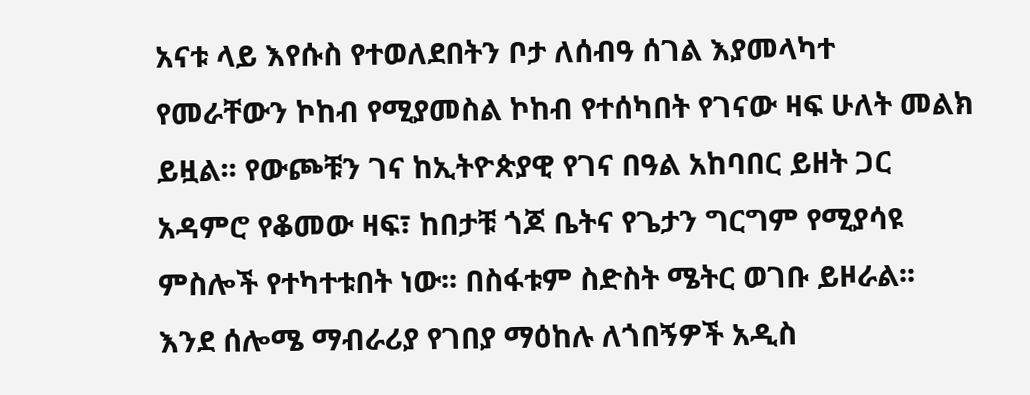አናቱ ላይ እየሱስ የተወለደበትን ቦታ ለሰብዓ ሰገል እያመላካተ የመራቸውን ኮከብ የሚያመስል ኮከብ የተሰካበት የገናው ዛፍ ሁለት መልክ ይዟል፡፡ የውጮቹን ገና ከኢትዮጵያዊ የገና በዓል አከባበር ይዘት ጋር አዳምሮ የቆመው ዛፍ፣ ከበታቹ ጎጆ ቤትና የጌታን ግርግም የሚያሳዩ ምስሎች የተካተቱበት ነው፡፡ በስፋቱም ስድስት ሜትር ወገቡ ይዞራል፡፡
እንደ ሰሎሜ ማብራሪያ የገበያ ማዕከሉ ለጎበኝዎች አዲስ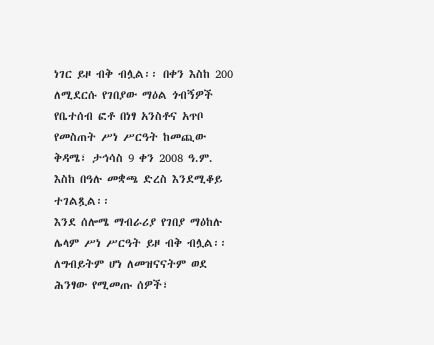ነገር ይዞ ብቅ ብሏል፡፡ በቀን እስከ 200 ለሚደርሱ የገበያው ማዕል ጎብኝዎች የቤተሰብ ፎቶ በነፃ አንስቶና አጥቦ የመስጠት ሥነ ሥርዓት ከመጪው ቅዳሜ፣ ታኅሳስ 9 ቀን 2008 ዓ.ም. እስከ በዓሉ መቋጫ ድረስ እንደሚቆይ ተገልጿል፡፡
እንደ ሰሎሜ ማብራሪያ የገበያ ማዕከሉ ሌላም ሥነ ሥርዓት ይዞ ብቅ ብሏል፡፡ ለግብይትም ሆነ ለመዝናናትም ወደ ሕንፃው የሚመጡ ሰዎች፣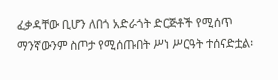ፈቃዳቸው ቢሆን ለበጎ አድራጎት ድርጅቶች የሚሰጥ ማንኛውንም ስጦታ የሚሰጡበት ሥነ ሥርዓት ተሰናድቷል፡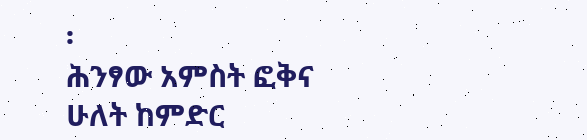፡
ሕንፃው አምስት ፎቅና ሁለት ከምድር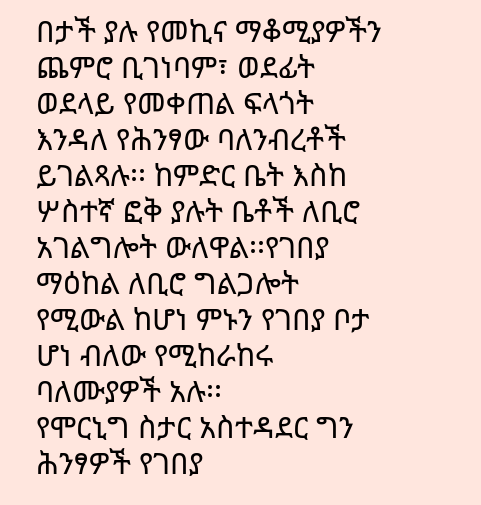በታች ያሉ የመኪና ማቆሚያዎችን ጨምሮ ቢገነባም፣ ወደፊት ወደላይ የመቀጠል ፍላጎት እንዳለ የሕንፃው ባለንብረቶች ይገልጻሉ፡፡ ከምድር ቤት እስከ ሦስተኛ ፎቅ ያሉት ቤቶች ለቢሮ አገልግሎት ውለዋል፡፡የገበያ ማዕከል ለቢሮ ግልጋሎት የሚውል ከሆነ ምኑን የገበያ ቦታ ሆነ ብለው የሚከራከሩ ባለሙያዎች አሉ፡፡
የሞርኒግ ስታር አስተዳደር ግን ሕንፃዎች የገበያ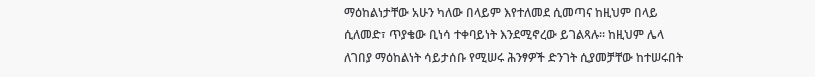ማዕከልነታቸው አሁን ካለው በላይም እየተለመደ ሲመጣና ከዚህም በላይ ሲለመድ፣ ጥያቄው ቢነሳ ተቀባይነት እንደሚኖረው ይገልጻሉ፡፡ ከዚህም ሌላ ለገበያ ማዕከልነት ሳይታሰቡ የሚሠሩ ሕንፃዎች ድንገት ሲያመቻቸው ከተሠሩበት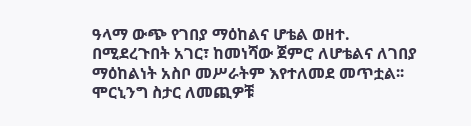ዓላማ ውጭ የገበያ ማዕከልና ሆቴል ወዘተ. በሚደረጉበት አገር፣ ከመነሻው ጀምሮ ለሆቴልና ለገበያ ማዕከልነት አስቦ መሥራትም እየተለመደ መጥቷል፡፡ ሞርኒንግ ስታር ለመጪዎቹ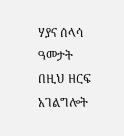ሃያና ሰላሳ ዓመታት በዚህ ዘርፍ አገልግሎት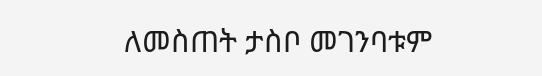ለመስጠት ታስቦ መገንባቱም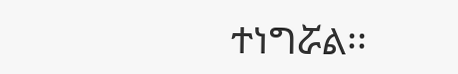ተነግሯል፡፡